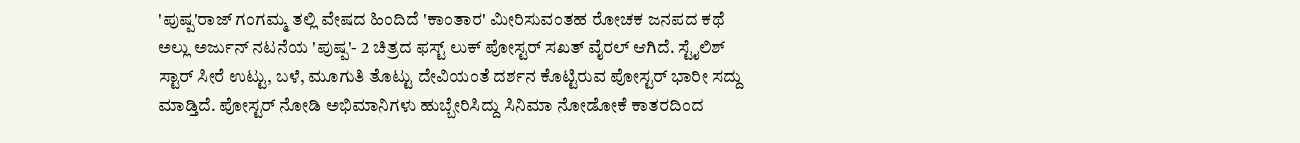'ಪುಷ್ಪ'ರಾಜ್ ಗಂಗಮ್ಮ ತಲ್ಲಿ ವೇಷದ ಹಿಂದಿದೆ 'ಕಾಂತಾರ' ಮೀರಿಸುವಂತಹ ರೋಚಕ ಜನಪದ ಕಥೆ
ಅಲ್ಲು ಅರ್ಜುನ್ ನಟನೆಯ 'ಪುಷ್ಪ'- 2 ಚಿತ್ರದ ಫಸ್ಟ್ ಲುಕ್ ಪೋಸ್ಟರ್ ಸಖತ್ ವೈರಲ್ ಆಗಿದೆ. ಸ್ಟೈಲಿಶ್ ಸ್ಟಾರ್ ಸೀರೆ ಉಟ್ಟು, ಬಳೆ, ಮೂಗುತಿ ತೊಟ್ಟು ದೇವಿಯಂತೆ ದರ್ಶನ ಕೊಟ್ಟಿರುವ ಪೋಸ್ಟರ್ ಭಾರೀ ಸದ್ದು ಮಾಡ್ತಿದೆ. ಪೋಸ್ಟರ್ ನೋಡಿ ಅಭಿಮಾನಿಗಳು ಹುಬ್ಬೇರಿಸಿದ್ದು ಸಿನಿಮಾ ನೋಡೋಕೆ ಕಾತರದಿಂದ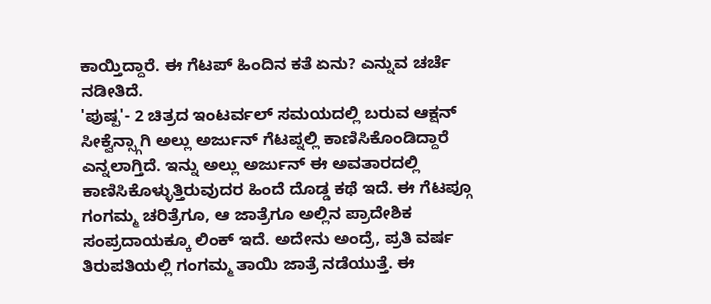ಕಾಯ್ತಿದ್ದಾರೆ. ಈ ಗೆಟಪ್ ಹಿಂದಿನ ಕತೆ ಏನು? ಎನ್ನುವ ಚರ್ಚೆ ನಡೀತಿದೆ.
'ಪುಷ್ಪ'- 2 ಚಿತ್ರದ ಇಂಟರ್ವಲ್ ಸಮಯದಲ್ಲಿ ಬರುವ ಆಕ್ಷನ್ ಸೀಕ್ವೆನ್ಸ್ಗಾಗಿ ಅಲ್ಲು ಅರ್ಜುನ್ ಗೆಟಪ್ನಲ್ಲಿ ಕಾಣಿಸಿಕೊಂಡಿದ್ದಾರೆ ಎನ್ನಲಾಗ್ತಿದೆ. ಇನ್ನು ಅಲ್ಲು ಅರ್ಜುನ್ ಈ ಅವತಾರದಲ್ಲಿ ಕಾಣಿಸಿಕೊಳ್ಳುತ್ತಿರುವುದರ ಹಿಂದೆ ದೊಡ್ಡ ಕಥೆ ಇದೆ. ಈ ಗೆಟಪ್ಗೂ ಗಂಗಮ್ಮ ಚರಿತ್ರೆಗೂ, ಆ ಜಾತ್ರೆಗೂ ಅಲ್ಲಿನ ಪ್ರಾದೇಶಿಕ ಸಂಪ್ರದಾಯಕ್ಕೂ ಲಿಂಕ್ ಇದೆ. ಅದೇನು ಅಂದ್ರೆ, ಪ್ರತಿ ವರ್ಷ ತಿರುಪತಿಯಲ್ಲಿ ಗಂಗಮ್ಮ ತಾಯಿ ಜಾತ್ರೆ ನಡೆಯುತ್ತೆ. ಈ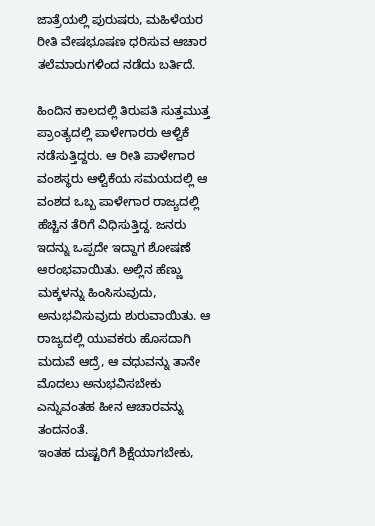ಜಾತ್ರೆಯಲ್ಲಿ ಪುರುಷರು, ಮಹಿಳೆಯರ ರೀತಿ ವೇಷಭೂಷಣ ಧರಿಸುವ ಆಚಾರ ತಲೆಮಾರುಗಳಿಂದ ನಡೆದು ಬರ್ತಿದೆ.

ಹಿಂದಿನ ಕಾಲದಲ್ಲಿ ತಿರುಪತಿ ಸುತ್ತಮುತ್ತ ಪ್ರಾಂತ್ಯದಲ್ಲಿ ಪಾಳೇಗಾರರು ಆಳ್ವಿಕೆ ನಡೆಸುತ್ತಿದ್ದರು. ಆ ರೀತಿ ಪಾಳೇಗಾರ ವಂಶಸ್ಥರು ಆಳ್ವಿಕೆಯ ಸಮಯದಲ್ಲಿ ಆ ವಂಶದ ಒಬ್ಬ ಪಾಳೇಗಾರ ರಾಜ್ಯದಲ್ಲಿ ಹೆಚ್ಚಿನ ತೆರಿಗೆ ವಿಧಿಸುತ್ತಿದ್ದ. ಜನರು ಇದನ್ನು ಒಪ್ಪದೇ ಇದ್ದಾಗ ಶೋಷಣೆ ಆರಂಭವಾಯಿತು. ಅಲ್ಲಿನ ಹೆಣ್ಣು ಮಕ್ಕಳನ್ನು ಹಿಂಸಿಸುವುದು, ಅನುಭವಿಸುವುದು ಶುರುವಾಯಿತು. ಆ ರಾಜ್ಯದಲ್ಲಿ ಯುವಕರು ಹೊಸದಾಗಿ ಮದುವೆ ಆದ್ರೆ, ಆ ವಧುವನ್ನು ತಾನೇ ಮೊದಲು ಅನುಭವಿಸಬೇಕು ಎನ್ನುವಂತಹ ಹೀನ ಆಚಾರವನ್ನು ತಂದನಂತೆ.
ಇಂತಹ ದುಷ್ಟರಿಗೆ ಶಿಕ್ಷೆಯಾಗಬೇಕು,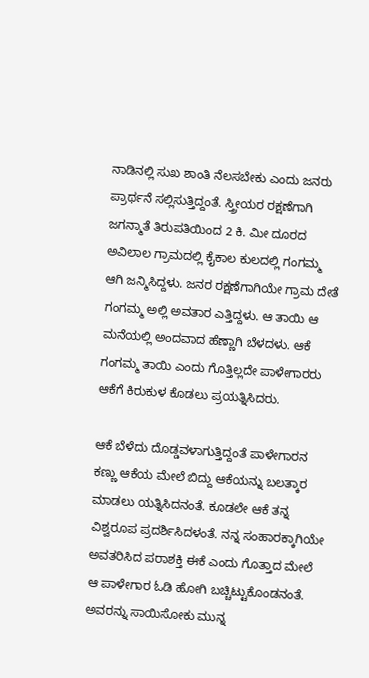ನಾಡಿನಲ್ಲಿ ಸುಖ ಶಾಂತಿ ನೆಲಸಬೇಕು ಎಂದು ಜನರು ಪ್ರಾರ್ಥನೆ ಸಲ್ಲಿಸುತ್ತಿದ್ದಂತೆ. ಸ್ತ್ರೀಯರ ರಕ್ಷಣೆಗಾಗಿ ಜಗನ್ಮಾತೆ ತಿರುಪತಿಯಿಂದ 2 ಕಿ. ಮೀ ದೂರದ ಅವಿಲಾಲ ಗ್ರಾಮದಲ್ಲಿ ಕೈಕಾಲ ಕುಲದಲ್ಲಿ ಗಂಗಮ್ಮ ಆಗಿ ಜನ್ಮಿಸಿದ್ದಳು. ಜನರ ರಕ್ಷಣೆಗಾಗಿಯೇ ಗ್ರಾಮ ದೇತೆ ಗಂಗಮ್ಮ ಅಲ್ಲಿ ಅವತಾರ ಎತ್ತಿದ್ದಳು. ಆ ತಾಯಿ ಆ ಮನೆಯಲ್ಲಿ ಅಂದವಾದ ಹೆಣ್ಣಾಗಿ ಬೆಳದಳು. ಆಕೆ ಗಂಗಮ್ಮ ತಾಯಿ ಎಂದು ಗೊತ್ತಿಲ್ಲದೇ ಪಾಳೇಗಾರರು ಆಕೆಗೆ ಕಿರುಕುಳ ಕೊಡಲು ಪ್ರಯತ್ನಿಸಿದರು.

ಆಕೆ ಬೆಳೆದು ದೊಡ್ಡವಳಾಗುತ್ತಿದ್ದಂತೆ ಪಾಳೇಗಾರನ ಕಣ್ಣು ಆಕೆಯ ಮೇಲೆ ಬಿದ್ದು ಆಕೆಯನ್ನು ಬಲತ್ಕಾರ ಮಾಡಲು ಯತ್ನಿಸಿದನಂತೆ. ಕೂಡಲೇ ಆಕೆ ತನ್ನ ವಿಶ್ವರೂಪ ಪ್ರದರ್ಶಿಸಿದಳಂತೆ. ನನ್ನ ಸಂಹಾರಕ್ಕಾಗಿಯೇ ಅವತರಿಸಿದ ಪರಾಶಕ್ತಿ ಈಕೆ ಎಂದು ಗೊತ್ತಾದ ಮೇಲೆ ಆ ಪಾಳೇಗಾರ ಓಡಿ ಹೋಗಿ ಬಚ್ಚಿಟ್ಟುಕೊಂಡನಂತೆ. ಅವರನ್ನು ಸಾಯಿಸೋಕು ಮುನ್ನ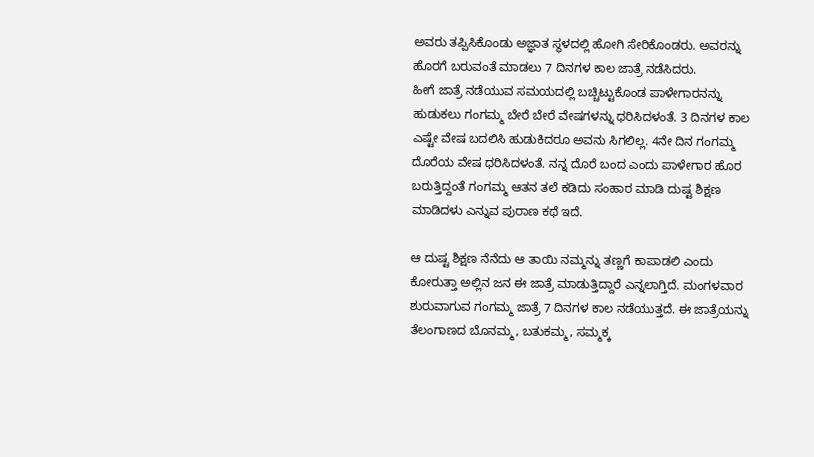ಅವರು ತಪ್ಪಿಸಿಕೊಂಡು ಅಜ್ಞಾತ ಸ್ಥಳದಲ್ಲಿ ಹೋಗಿ ಸೇರಿಕೊಂಡರು. ಅವರನ್ನು ಹೊರಗೆ ಬರುವಂತೆ ಮಾಡಲು 7 ದಿನಗಳ ಕಾಲ ಜಾತ್ರೆ ನಡೆಸಿದರು.
ಹೀಗೆ ಜಾತ್ರೆ ನಡೆಯುವ ಸಮಯದಲ್ಲಿ ಬಚ್ಚಿಟ್ಟುಕೊಂಡ ಪಾಳೇಗಾರನನ್ನು ಹುಡುಕಲು ಗಂಗಮ್ಮ ಬೇರೆ ಬೇರೆ ವೇಷಗಳನ್ನು ಧರಿಸಿದಳಂತೆ. 3 ದಿನಗಳ ಕಾಲ ಎಷ್ಟೇ ವೇಷ ಬದಲಿಸಿ ಹುಡುಕಿದರೂ ಅವನು ಸಿಗಲಿಲ್ಲ. 4ನೇ ದಿನ ಗಂಗಮ್ಮ ದೊರೆಯ ವೇಷ ಧರಿಸಿದಳಂತೆ. ನನ್ನ ದೊರೆ ಬಂದ ಎಂದು ಪಾಳೇಗಾರ ಹೊರ ಬರುತ್ತಿದ್ದಂತೆ ಗಂಗಮ್ಮ ಆತನ ತಲೆ ಕಡಿದು ಸಂಹಾರ ಮಾಡಿ ದುಷ್ಟ ಶಿಕ್ಷಣ ಮಾಡಿದಳು ಎನ್ನುವ ಪುರಾಣ ಕಥೆ ಇದೆ.

ಆ ದುಷ್ಟ ಶಿಕ್ಷಣ ನೆನೆದು ಆ ತಾಯಿ ನಮ್ಮನ್ನು ತಣ್ಣಗೆ ಕಾಪಾಡಲಿ ಎಂದು ಕೋರುತ್ತಾ ಅಲ್ಲಿನ ಜನ ಈ ಜಾತ್ರೆ ಮಾಡುತ್ತಿದ್ದಾರೆ ಎನ್ನಲಾಗ್ತಿದೆ. ಮಂಗಳವಾರ ಶುರುವಾಗುವ ಗಂಗಮ್ಮ ಜಾತ್ರೆ 7 ದಿನಗಳ ಕಾಲ ನಡೆಯುತ್ತದೆ. ಈ ಜಾತ್ರೆಯನ್ನು ತೆಲಂಗಾಣದ ಬೊನಮ್ಮ, ಬತುಕಮ್ಮ, ಸಮ್ಮಕ್ಕ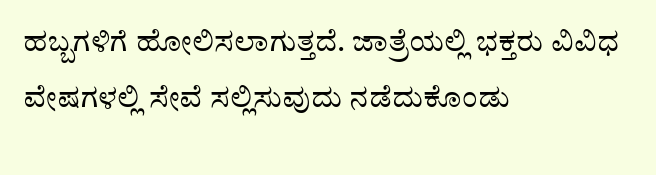ಹಬ್ಬಗಳಿಗೆ ಹೋಲಿಸಲಾಗುತ್ತದೆ. ಜಾತ್ರೆಯಲ್ಲಿ ಭಕ್ತರು ವಿವಿಧ ವೇಷಗಳಲ್ಲಿ ಸೇವೆ ಸಲ್ಲಿಸುವುದು ನಡೆದುಕೊಂಡು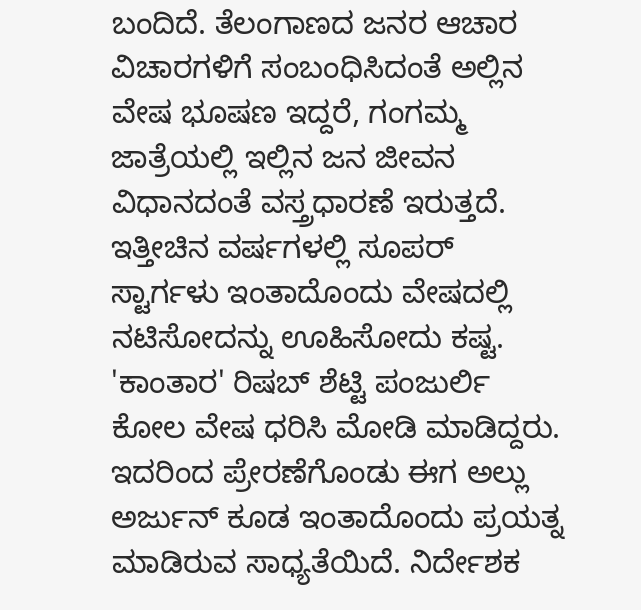ಬಂದಿದೆ. ತೆಲಂಗಾಣದ ಜನರ ಆಚಾರ ವಿಚಾರಗಳಿಗೆ ಸಂಬಂಧಿಸಿದಂತೆ ಅಲ್ಲಿನ ವೇಷ ಭೂಷಣ ಇದ್ದರೆ, ಗಂಗಮ್ಮ ಜಾತ್ರೆಯಲ್ಲಿ ಇಲ್ಲಿನ ಜನ ಜೀವನ ವಿಧಾನದಂತೆ ವಸ್ತ್ರಧಾರಣೆ ಇರುತ್ತದೆ.
ಇತ್ತೀಚಿನ ವರ್ಷಗಳಲ್ಲಿ ಸೂಪರ್ ಸ್ಟಾರ್ಗಳು ಇಂತಾದೊಂದು ವೇಷದಲ್ಲಿ ನಟಿಸೋದನ್ನು ಊಹಿಸೋದು ಕಷ್ಟ. 'ಕಾಂತಾರ' ರಿಷಬ್ ಶೆಟ್ಟಿ ಪಂಜುರ್ಲಿ ಕೋಲ ವೇಷ ಧರಿಸಿ ಮೋಡಿ ಮಾಡಿದ್ದರು. ಇದರಿಂದ ಪ್ರೇರಣೆಗೊಂಡು ಈಗ ಅಲ್ಲು ಅರ್ಜುನ್ ಕೂಡ ಇಂತಾದೊಂದು ಪ್ರಯತ್ನ ಮಾಡಿರುವ ಸಾಧ್ಯತೆಯಿದೆ. ನಿರ್ದೇಶಕ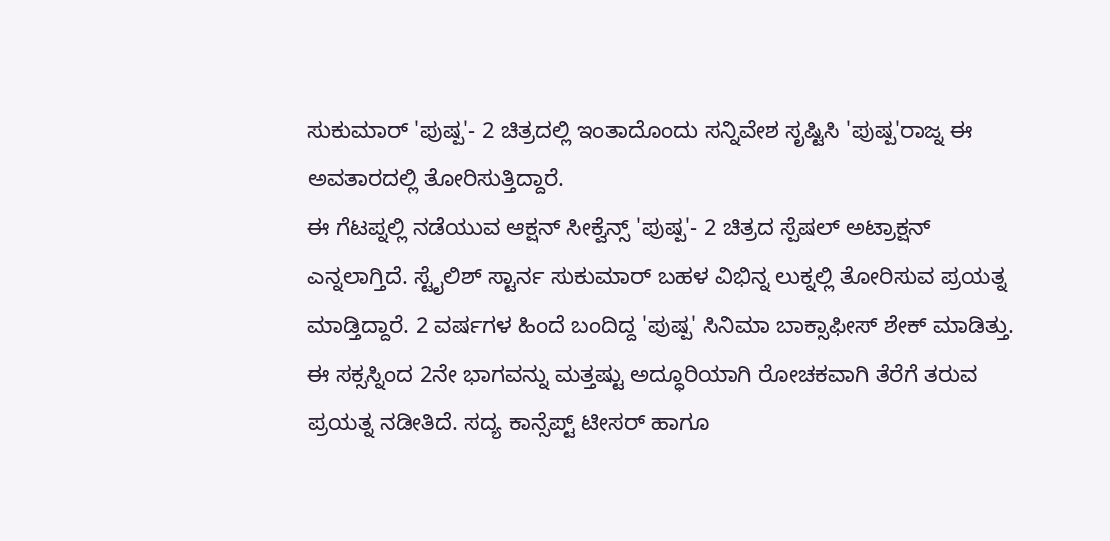ಸುಕುಮಾರ್ 'ಪುಷ್ಪ'- 2 ಚಿತ್ರದಲ್ಲಿ ಇಂತಾದೊಂದು ಸನ್ನಿವೇಶ ಸೃಷ್ಟಿಸಿ 'ಪುಷ್ಪ'ರಾಜ್ನ ಈ ಅವತಾರದಲ್ಲಿ ತೋರಿಸುತ್ತಿದ್ದಾರೆ.
ಈ ಗೆಟಪ್ನಲ್ಲಿ ನಡೆಯುವ ಆಕ್ಷನ್ ಸೀಕ್ವೆನ್ಸ್ 'ಪುಷ್ಪ'- 2 ಚಿತ್ರದ ಸ್ಪೆಷಲ್ ಅಟ್ರಾಕ್ಷನ್ ಎನ್ನಲಾಗ್ತಿದೆ. ಸ್ಟೈಲಿಶ್ ಸ್ಟಾರ್ನ ಸುಕುಮಾರ್ ಬಹಳ ವಿಭಿನ್ನ ಲುಕ್ನಲ್ಲಿ ತೋರಿಸುವ ಪ್ರಯತ್ನ ಮಾಡ್ತಿದ್ದಾರೆ. 2 ವರ್ಷಗಳ ಹಿಂದೆ ಬಂದಿದ್ದ 'ಪುಷ್ಪ' ಸಿನಿಮಾ ಬಾಕ್ಸಾಫೀಸ್ ಶೇಕ್ ಮಾಡಿತ್ತು. ಈ ಸಕ್ಸಸ್ನಿಂದ 2ನೇ ಭಾಗವನ್ನು ಮತ್ತಷ್ಟು ಅದ್ಧೂರಿಯಾಗಿ ರೋಚಕವಾಗಿ ತೆರೆಗೆ ತರುವ ಪ್ರಯತ್ನ ನಡೀತಿದೆ. ಸದ್ಯ ಕಾನ್ಸೆಪ್ಟ್ ಟೀಸರ್ ಹಾಗೂ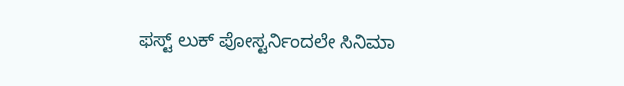ಫಸ್ಟ್ ಲುಕ್ ಪೋಸ್ಟರ್ನಿಂದಲೇ ಸಿನಿಮಾ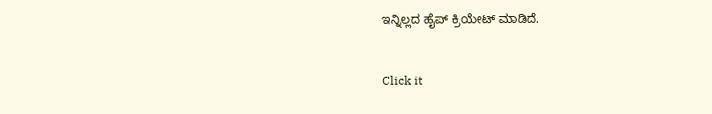ಇನ್ನಿಲ್ಲದ ಹೈಪ್ ಕ್ರಿಯೇಟ್ ಮಾಡಿದೆ.


Click it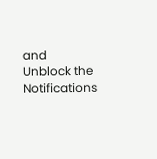and Unblock the Notifications